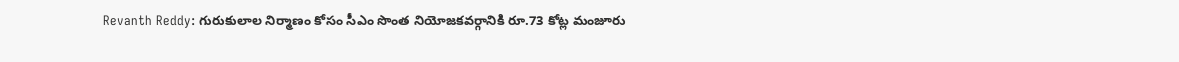Revanth Reddy: గురుకులాల నిర్మాణం కోసం సీఎం సొంత నియోజకవర్గానికి రూ.73 కోట్ల మంజూరు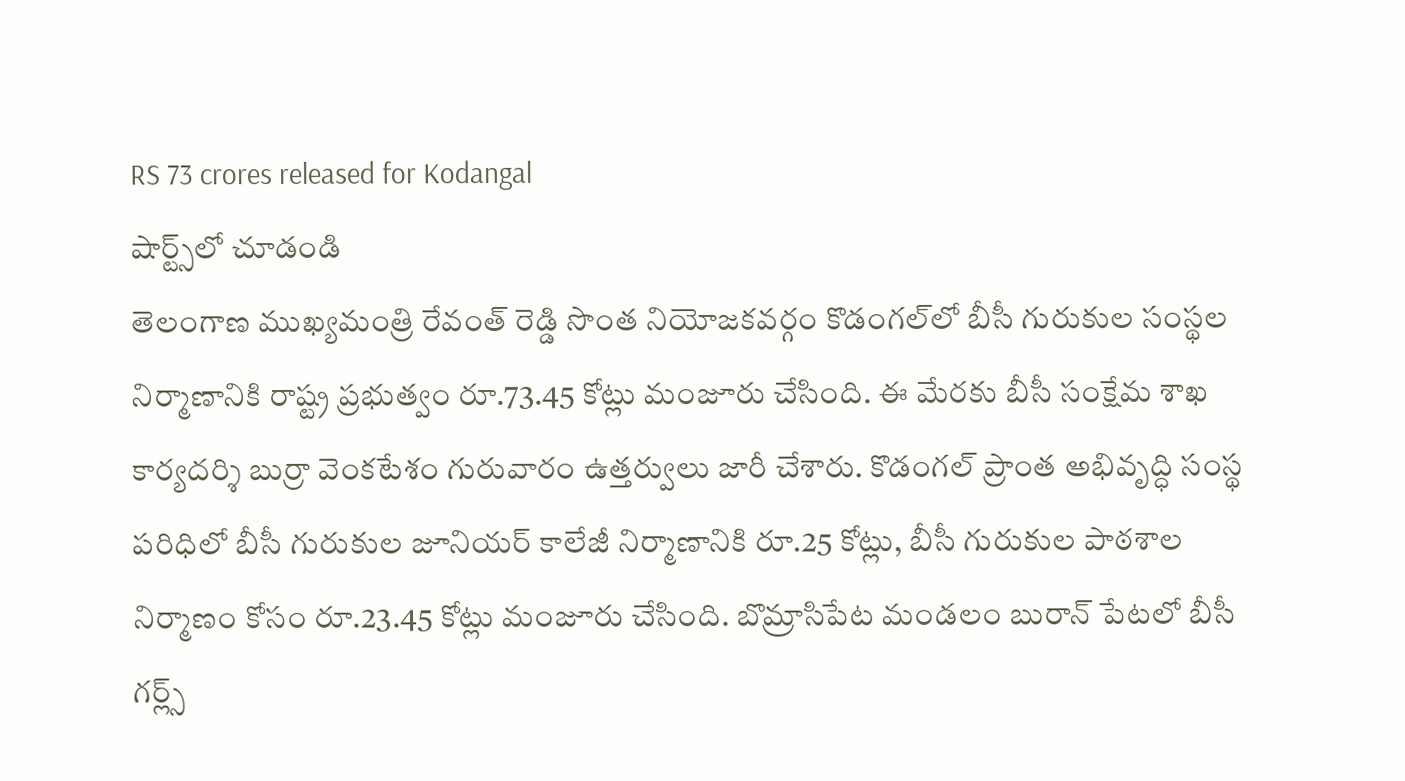RS 73 crores released for Kodangal
షార్ట్స్‌లో చూడండి
తెలంగాణ ముఖ్యమంత్రి రేవంత్ రెడ్డి సొంత నియోజకవర్గం కొడంగల్‌లో బీసీ గురుకుల సంస్థల నిర్మాణానికి రాష్ట్ర ప్రభుత్వం రూ.73.45 కోట్లు మంజూరు చేసింది. ఈ మేరకు బీసీ సంక్షేమ శాఖ కార్యదర్శి బుర్రా వెంకటేశం గురువారం ఉత్తర్వులు జారీ చేశారు. కొడంగల్ ప్రాంత అభివృద్ధి సంస్థ పరిధిలో బీసీ గురుకుల జూనియర్ కాలేజీ నిర్మాణానికి రూ.25 కోట్లు, బీసీ గురుకుల పాఠశాల నిర్మాణం కోసం రూ.23.45 కోట్లు మంజూరు చేసింది. బొమ్రాసిపేట మండలం బురాన్ పేటలో బీసీ గర్ల్స్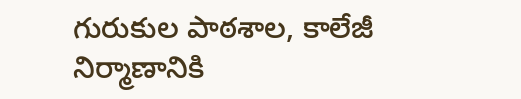గురుకుల పాఠశాల, కాలేజీ నిర్మాణానికి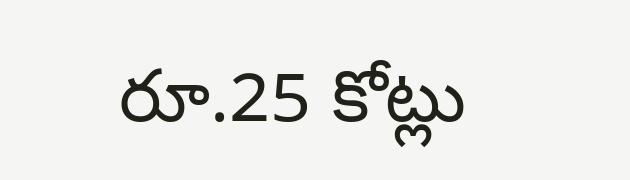రూ.25 కోట్లు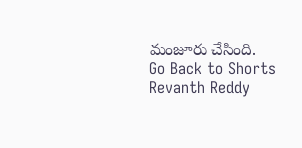మంజూరు చేసింది.
Go Back to Shorts
Revanth Reddy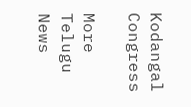Kodangal
Congress

More Telugu News